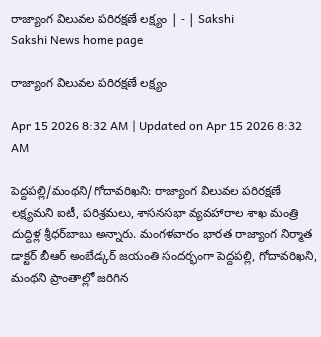రాజ్యాంగ విలువల పరిరక్షణే లక్ష్యం | - | Sakshi
Sakshi News home page

రాజ్యాంగ విలువల పరిరక్షణే లక్ష్యం

Apr 15 2026 8:32 AM | Updated on Apr 15 2026 8:32 AM

పెద్దపల్లి/మంథని/గోదావరిఖని: రాజ్యాంగ విలువల పరిరక్షణే లక్ష్యమని ఐటీ, పరిశ్రమలు, శాసనసభా వ్యవహారాల శాఖ మంత్రి దుద్దిళ్ల శ్రీధర్‌బాబు అన్నారు. మంగళవారం భారత రాజ్యాంగ నిర్మాత డాక్టర్‌ బీఆర్‌ అంబేడ్కర్‌ జయంతి సందర్భంగా పెద్దపల్లి, గోదావరిఖని, మంథని ప్రాంతాల్లో జరిగిన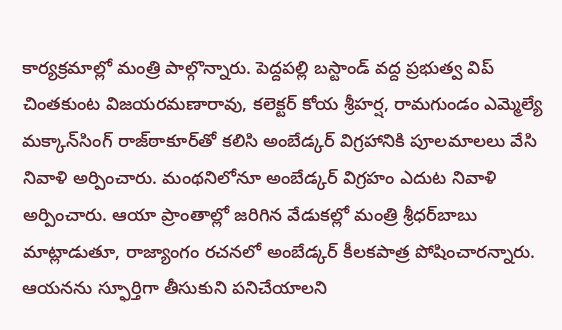కార్యక్రమాల్లో మంత్రి పాల్గొన్నారు. పెద్దపల్లి బస్టాండ్‌ వద్ద ప్రభుత్వ విప్‌ చింతకుంట విజయరమణారావు, కలెక్టర్‌ కోయ శ్రీహర్ష, రామగుండం ఎమ్మెల్యే మక్కాన్‌సింగ్‌ రాజ్‌ఠాకూర్‌తో కలిసి అంబేడ్కర్‌ విగ్రహానికి పూలమాలలు వేసి నివాళి అర్పించారు. మంథనిలోనూ అంబేడ్కర్‌ విగ్రహం ఎదుట నివాళి అర్పించారు. ఆయా ప్రాంతాల్లో జరిగిన వేడుకల్లో మంత్రి శ్రీధర్‌బాబు మాట్లాడుతూ, రాజ్యాంగం రచనలో అంబేడ్కర్‌ కీలకపాత్ర పోషించారన్నారు. ఆయనను స్ఫూర్తిగా తీసుకుని పనిచేయాలని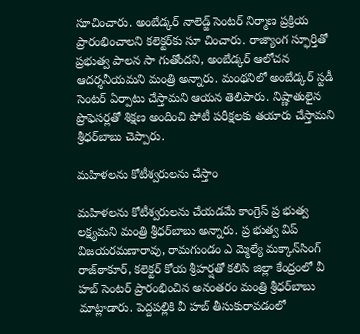సూచించారు. అంబేడ్కర్‌ నాలెడ్జ్‌ సెంటర్‌ నిర్మాణ ప్రక్రియ ప్రారంభించాలని కలెక్టర్‌కు సూ చించారు. రాజ్యాంగ స్ఫూర్తితో ప్రభుత్వ పాలన సా గుతోందని, అంబేడ్కర్‌ ఆలోచన ఆదర్శనీయమని మంత్రి అన్నారు. మంథనిలో అంబేడ్కర్‌ స్టడీ సెంటర్‌ ఏర్పాటు చేస్తామని ఆయన తెలిపారు. నిష్ణాతులైన ప్రొఫెసర్లతో శిక్షణ అందించి పోటీ పరీక్షలకు తయారు చేస్తామని శ్రీధర్‌బాబు చెప్పారు.

మహిళలను కోటీశ్వరులను చేస్తాం

మహిళలను కోటీశ్వరులను చేయడమే కాంగ్రెస్‌ ప్ర భుత్వ లక్ష్యమని మంత్రి శ్రీధర్‌బాబు అన్నారు. ప్ర భుత్వ విప్‌ విజయరమణారావు, రామగుండం ఎ మ్మెల్యే మక్కాన్‌సింగ్‌ రాజ్‌ఠాకూర్‌, కలెక్టర్‌ కోయ శ్రీహర్షతో కలిసి జిల్లా కేంద్రంలో వీ హబ్‌ సెంటర్‌ ప్రారంభించిన అనంతరం మంత్రి శ్రీధర్‌బాబు మాట్లాడారు. పెద్దపల్లికి వీ హబ్‌ తీసుకురావడంలో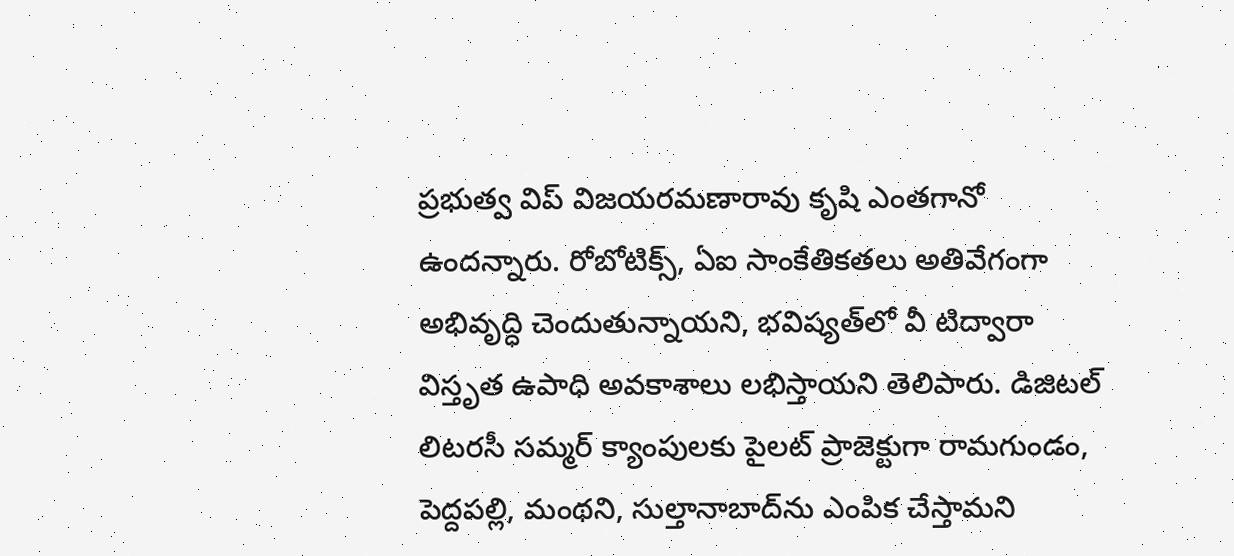ప్రభుత్వ విప్‌ విజయరమణారావు కృషి ఎంతగానో ఉందన్నారు. రోబోటిక్స్‌, ఏఐ సాంకేతికతలు అతివేగంగా అభివృద్ధి చెందుతున్నాయని, భవిష్యత్‌లో వీ టిద్వారా విస్తృత ఉపాధి అవకాశాలు లభిస్తాయని తెలిపారు. డిజిటల్‌ లిటరసీ సమ్మర్‌ క్యాంపులకు పైలట్‌ ప్రాజెక్టుగా రామగుండం, పెద్దపల్లి, మంథని, సుల్తానాబాద్‌ను ఎంపిక చేస్తామని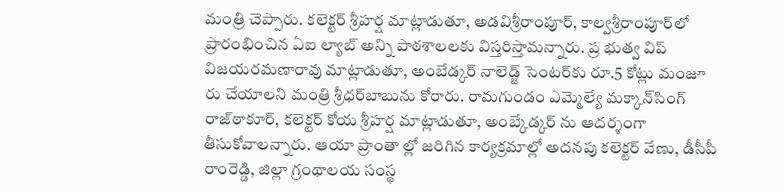మంత్రి చెప్పారు. కలెక్టర్‌ శ్రీహర్ష మాట్లాడుతూ, అడవిశ్రీరాంపూర్‌, కాల్వశ్రీరాంపూర్‌లో ప్రారంభించిన ఏఐ ల్యాబ్‌ అన్ని పాఠశాలలకు విస్తరిస్తామన్నారు. ప్ర భుత్వ విప్‌ విజయరమణారావు మాట్లాడుతూ, అంబేడ్కర్‌ నాలెడ్జ్‌ సెంటర్‌కు రూ.5 కోట్లు మంజూ రు చేయాలని మంత్రి శ్రీధర్‌బాబును కోరారు. రామగుండం ఎమ్మెల్యే మక్కాన్‌సింగ్‌ రాజ్‌ఠాకూర్‌, కలెక్టర్‌ కోయ శ్రీహర్ష మాట్లాడుతూ, అంబ్కేడ్కర్‌ ను ఆదర్శంగా తీసుకోవాలన్నారు. ఆయా ప్రాంతా ల్లో జరిగిన కార్యక్రమాల్లో అదనపు కలెక్టర్‌ వేణు, డీసీపీ రాంరెడ్డి, జిల్లా గ్రంథాలయ సంస్థ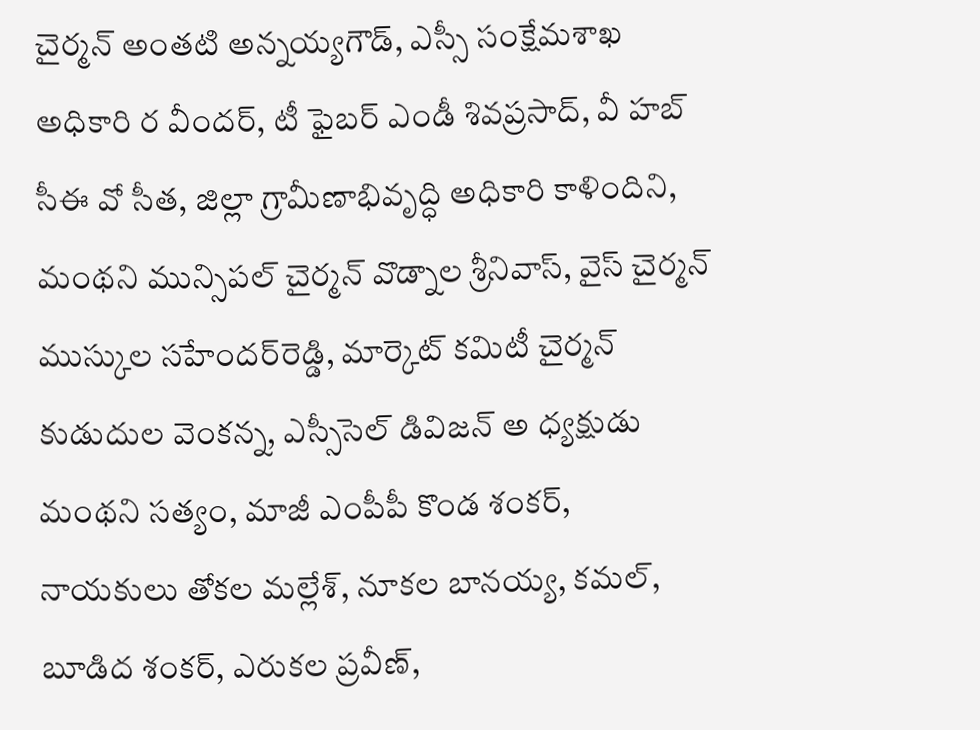చైర్మన్‌ అంతటి అన్నయ్యగౌడ్‌, ఎస్సీ సంక్షేమశాఖ అధికారి ర వీందర్‌, టీ ఫైబర్‌ ఎండీ శివప్రసాద్‌, వీ హబ్‌ సీఈ వో సీత, జిల్లా గ్రామీణాభివృద్ధి అధికారి కాళిందిని, మంథని మున్సిపల్‌ చైర్మన్‌ వొడ్నాల శ్రీనివాస్‌, వైస్‌ చైర్మన్‌ ముస్కుల సహేందర్‌రెడ్డి, మార్కెట్‌ కమిటీ చైర్మన్‌ కుడుదుల వెంకన్న, ఎస్సీసెల్‌ డివిజన్‌ అ ధ్యక్షుడు మంథని సత్యం, మాజీ ఎంపీపీ కొండ శంకర్‌, నాయకులు తోకల మల్లేశ్‌, నూకల బానయ్య, కమల్‌, బూడిద శంకర్‌, ఎరుకల ప్రవీణ్‌,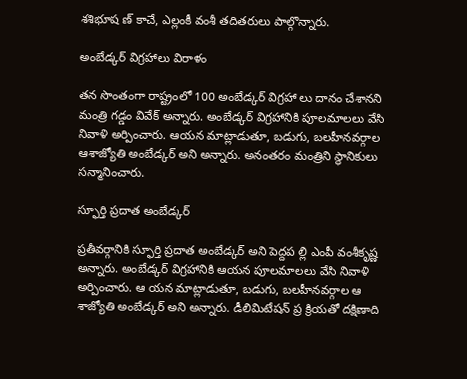శశిభూష ణ్‌ కాచే, ఎల్లంకీ వంశీ తదితరులు పాల్గొన్నారు.

అంబేడ్కర్‌ విగ్రహాలు విరాళం

తన సొంతంగా రాష్ట్రంలో 100 అంబేడ్కర్‌ విగ్రహా లు దానం చేశానని మంత్రి గడ్డం వివేక్‌ అన్నారు. అంబేడ్కర్‌ విగ్రహానికి పూలమాలలు వేసి నివాళి అర్పించారు. ఆయన మాట్లాడుతూ, బడుగు, బలహీనవర్గాల ఆశాజ్యోతి అంబేడ్కర్‌ అని అన్నారు. అనంతరం మంత్రిని స్థానికులు సన్మానించారు.

స్ఫూర్తి ప్రదాత అంబేడ్కర్‌

ప్రతీవర్గానికి స్ఫూర్తి ప్రదాత అంబేడ్కర్‌ అని పెద్దప ల్లి ఎంపీ వంశీకృష్ణ అన్నారు. అంబేడ్కర్‌ విగ్రహానికి ఆయన పూలమాలలు వేసి నివాళి అర్పించారు. ఆ యన మాట్లాడుతూ, బడుగు, బలహీనవర్గాల ఆ శాజ్యోతి అంబేడ్కర్‌ అని అన్నారు. డీలిమిటేషన్‌ ప్ర క్రియతో దక్షిణాది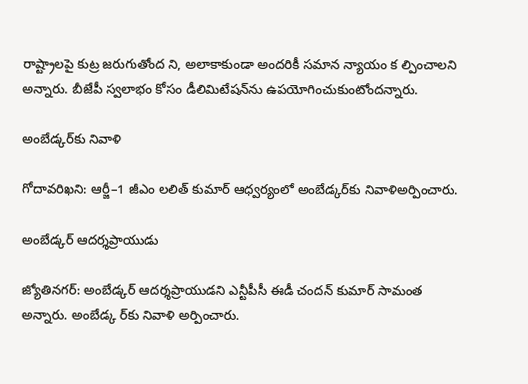రాష్ట్రాలపై కుట్ర జరుగుతోంద ని, అలాకాకుండా అందరికీ సమాన న్యాయం క ల్పించాలని అన్నారు. బీజేపీ స్వలాభం కోసం డీలిమిటేషన్‌ను ఉపయోగించుకుంటోందన్నారు.

అంబేడ్కర్‌కు నివాళి

గోదావరిఖని: ఆర్జీ–1 జీఎం లలిత్‌ కుమార్‌ ఆధ్వర్యంలో అంబేడ్కర్‌కు నివాళిఅర్పించారు.

అంబేడ్కర్‌ ఆదర్శప్రాయుడు

జ్యోతినగర్‌: అంబేడ్కర్‌ ఆదర్శప్రాయుడని ఎన్టీపీసీ ఈడీ చందన్‌ కుమార్‌ సామంత అన్నారు. అంబేడ్క ర్‌కు నివాళి అర్పించారు.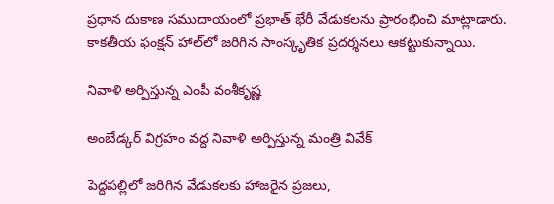ప్రధాన దుకాణ సముదాయంలో ప్రభాత్‌ భేరీ వేడుకలను ప్రారంభించి మాట్లాడారు. కాకతీయ ఫంక్షన్‌ హాల్‌లో జరిగిన సాంస్కృతిక ప్రదర్శనలు ఆకట్టుకున్నాయి.

నివాళి అర్పిస్తున్న ఎంపీ వంశీకృష్ణ

అంబేడ్కర్‌ విగ్రహం వద్ద నివాళి అర్పిస్తున్న మంత్రి వివేక్‌

పెద్దపల్లిలో జరిగిన వేడుకలకు హాజరైన ప్రజలు,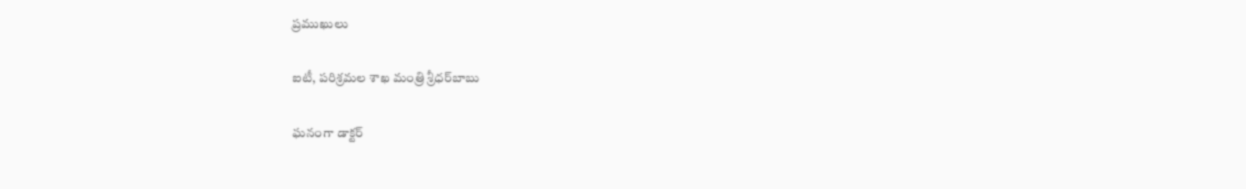ప్రముఖులు

ఐటీ, పరిశ్రమల శాఖ మంత్రి శ్రీధర్‌బాబు

ఘనంగా డాక్టర్‌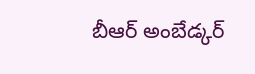బీఆర్‌ అంబేడ్కర్‌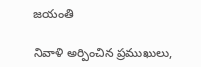జయంతి

నివాళి అర్పించిన ప్రముఖులు,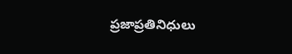ప్రజాప్రతినిధులు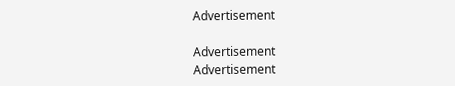Advertisement

Advertisement
Advertisement